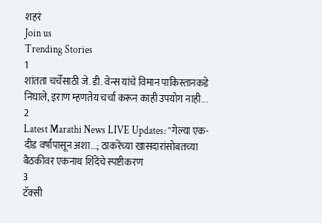शहरं
Join us
Trending Stories
1
शांतता चर्चेसाठी जे. डी. वेन्स यांचे विमान पाकिस्तानकडे निघाले, इराण म्हणतेय चर्चा करून काही उपयोग नाही...
2
Latest Marathi News LIVE Updates: "गेल्या एक-दीड वर्षांपासून अशा...; ठाकरेंच्या खासदारांसोबतच्या बैठकीवर एकनाथ शिंदेंचे स्पष्टीकरण
3
टॅक्सी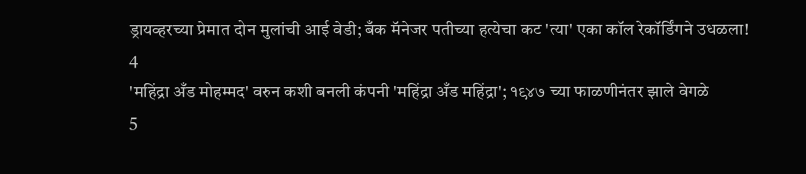ड्रायव्हरच्या प्रेमात दोन मुलांची आई वेडी; बँक मॅनेजर पतीच्या हत्येचा कट 'त्या' एका कॉल रेकॉर्डिंगने उधळला!
4
'महिंद्रा अँड मोहम्मद' वरुन कशी बनली कंपनी 'महिंद्रा अँड महिंद्रा'; १९४७ च्या फाळणीनंतर झाले वेगळे
5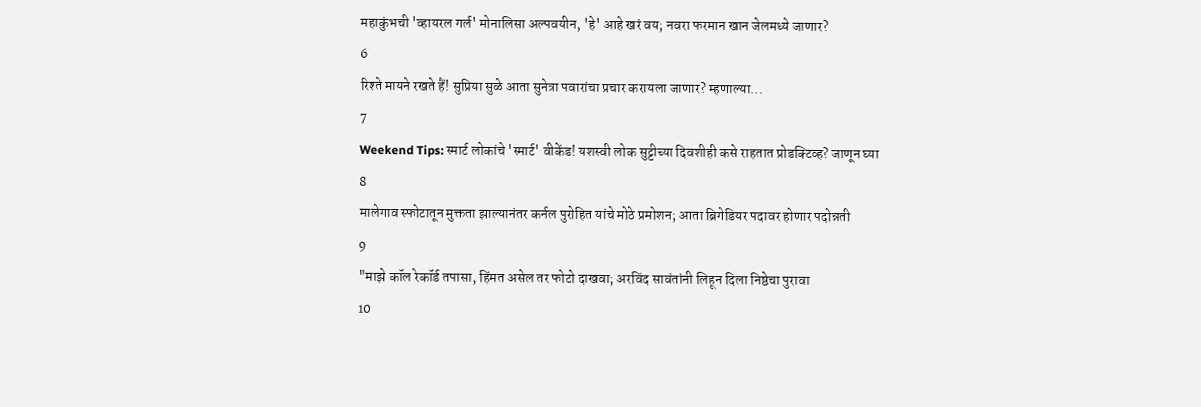महाकुंभची 'व्हायरल गर्ल' मोनालिसा अल्पवयीन, 'हे' आहे खरं वय; नवरा फरमान खान जेलमध्ये जाणार?
6
रिश्ते मायने रखते हैं! सुप्रिया सुळे आता सुनेत्रा पवारांचा प्रचार करायला जाणार? म्हणाल्या...
7
Weekend Tips: स्मार्ट लोकांचे 'स्मार्ट' वीकेंड! यशस्वी लोक सुट्टीच्या दिवशीही कसे राहतात प्रोडक्टिव्ह? जाणून घ्या
8
मालेगाव स्फोटातून मुक्तता झाल्यानंतर कर्नल पुरोहित यांचे मोठे प्रमोशन; आता ब्रिगेडियर पदावर होणार पदोन्नती
9
"माझे कॉल रेकॉर्ड तपासा, हिंमत असेल तर फोटो दाखवा; अरविंद सावंतांनी लिहून दिला निष्ठेचा पुरावा
10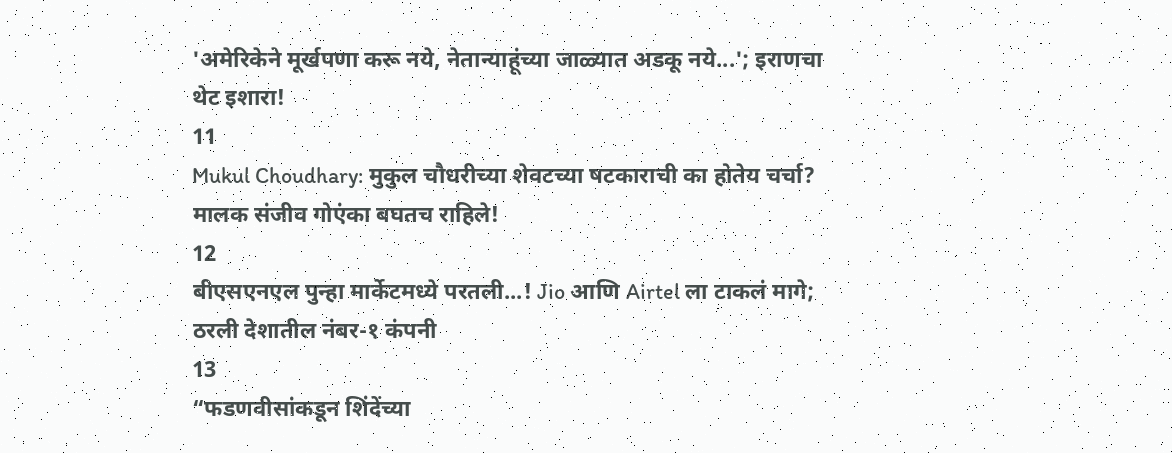'अमेरिकेने मूर्खपणा करू नये, नेतान्याहूंच्या जाळ्यात अडकू नये...'; इराणचा थेट इशारा!
11
Mukul Choudhary: मुकुल चौधरीच्या शेवटच्या षटकाराची का होतेय चर्चा? मालक संजीव गोएंका बघतच राहिले!
12
बीएसएनएल पुन्हा मार्केटमध्ये परतली...! Jio आणि Airtel ला टाकलं मागे; ठरली देशातील नंबर-१ कंपनी
13
“फडणवीसांकडून शिंदेंच्या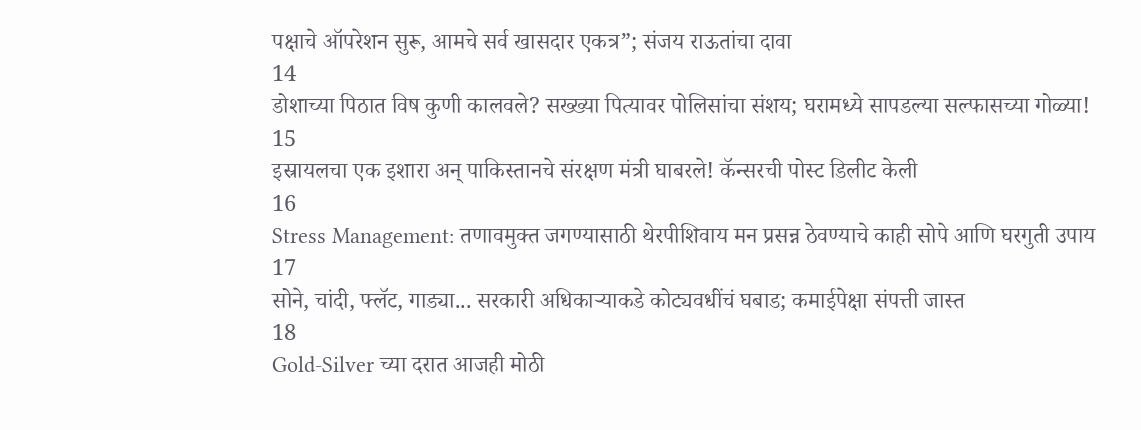पक्षाचे ऑपरेशन सुरू, आमचे सर्व खासदार एकत्र”; संजय राऊतांचा दावा
14
डोशाच्या पिठात विष कुणी कालवले? सख्ख्या पित्यावर पोलिसांचा संशय; घरामध्ये सापडल्या सल्फासच्या गोळ्या!
15
इस्रायलचा एक इशारा अन् पाकिस्तानचे संरक्षण मंत्री घाबरले! कॅन्सरची पोस्ट डिलीट केली
16
Stress Management: तणावमुक्त जगण्यासाठी थेरपीशिवाय मन प्रसन्न ठेवण्याचे काही सोपे आणि घरगुती उपाय
17
सोने, चांदी, फ्लॅट, गाड्या... सरकारी अधिकाऱ्याकडे कोट्यवधींचं घबाड; कमाईपेक्षा संपत्ती जास्त
18
Gold-Silver च्या दरात आजही मोठी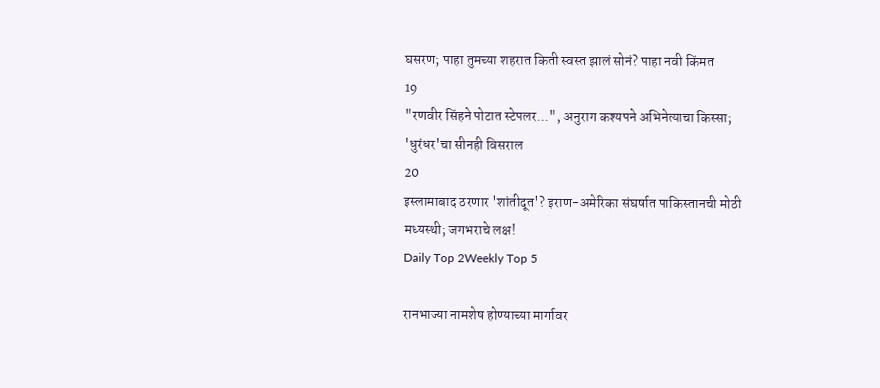घसरण; पाहा तुमच्या शहरात किती स्वस्त झालं सोनं? पाहा नवी किंमत
19
"रणवीर सिंहने पोटात स्टेपलर...", अनुराग कश्यपने अभिनेत्याचा किस्सा; 'धुरंधर'चा सीनही विसराल
20
इस्लामाबाद ठरणार 'शांतीदूत'? इराण-अमेरिका संघर्षात पाकिस्तानची मोठी मध्यस्थी; जगभराचे लक्ष!
Daily Top 2Weekly Top 5

रानभाज्या नामशेष होण्याच्या मार्गावर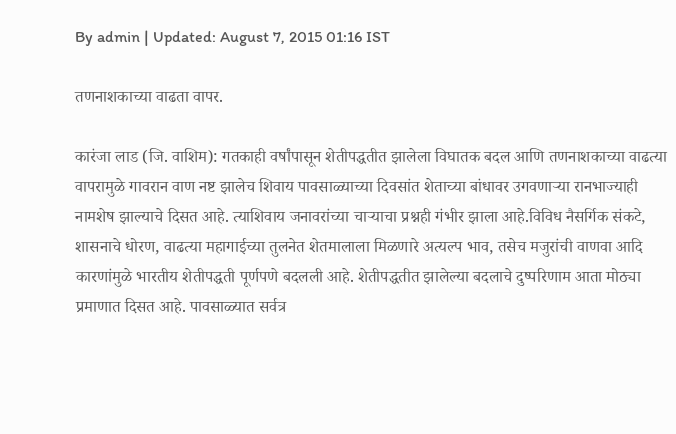By admin | Updated: August 7, 2015 01:16 IST

तणनाशकाच्या वाढता वापर.

कारंजा लाड (जि. वाशिम): गतकाही वर्षांपासून शेतीपद्धतीत झालेला विघातक बदल आणि तणनाशकाच्या वाढत्या वापरामुळे गावरान वाण नष्ट झालेच शिवाय पावसाळ्याच्या दिवसांत शेताच्या बांधावर उगवणाऱ्या रानभाज्याही नामशेष झाल्याचे दिसत आहे. त्याशिवाय जनावरांच्या चाऱ्याचा प्रश्नही गंभीर झाला आहे.विविध नैसर्गिक संकटे, शासनाचे धोरण, वाढत्या महागाईच्या तुलनेत शेतमालाला मिळणारे अत्यल्प भाव, तसेच मजुरांची वाणवा आदि कारणांमुळे भारतीय शेतीपद्धती पूर्णपणे बदलली आहे. शेतीपद्धतीत झालेल्या बदलाचे दुष्परिणाम आता मोठ्या प्रमाणात दिसत आहे. पावसाळ्यात सर्वत्र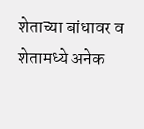शेताच्या बांधावर व शेतामध्ये अनेक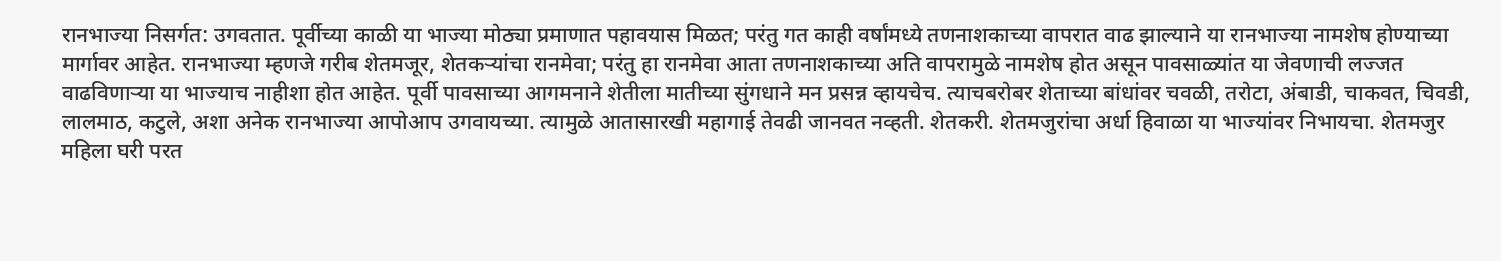रानभाज्या निसर्गत: उगवतात. पूर्वीच्या काळी या भाज्या मोठ्या प्रमाणात पहावयास मिळत; परंतु गत काही वर्षांमध्ये तणनाशकाच्या वापरात वाढ झाल्याने या रानभाज्या नामशेष होण्याच्या मार्गावर आहेत. रानभाज्या म्हणजे गरीब शेतमजूर, शेतकऱ्यांचा रानमेवा; परंतु हा रानमेवा आता तणनाशकाच्या अति वापरामुळे नामशेष होत असून पावसाळ्यांत या जेवणाची लज्जत वाढविणाऱ्या या भाज्याच नाहीशा होत आहेत. पूर्वी पावसाच्या आगमनाने शेतीला मातीच्या सुंगधाने मन प्रसन्न व्हायचेच. त्याचबरोबर शेताच्या बांधांवर चवळी, तरोटा, अंबाडी, चाकवत, चिवडी, लालमाठ, कटुले, अशा अनेक रानभाज्या आपोआप उगवायच्या. त्यामुळे आतासारखी महागाई तेवढी जानवत नव्हती. शेतकरी. शेतमजुरांचा अर्धा हिवाळा या भाज्यांवर निभायचा. शेतमजुर महिला घरी परत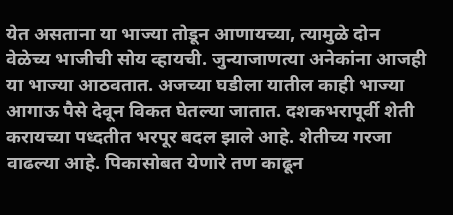येत असताना या भाज्या तोडून आणायच्या, त्यामुळे दोन वेळेच्य भाजीची सोय व्हायची. जुन्याजाणत्या अनेकांना आजही या भाज्या आठवतात. अजच्या घडीला यातील काही भाज्या आगाऊ पैसे देवून विकत घेतल्या जातात. दशकभरापूर्वी शेती करायच्या पध्दतीत भरपूर बदल झाले आहे. शेतीच्य गरजा वाढल्या आहे. पिकासोबत येणारे तण काढून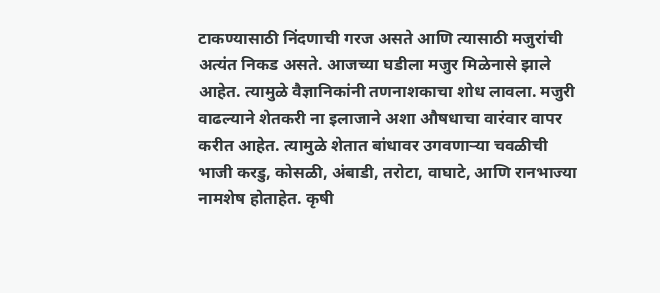टाकण्यासाठी निंदणाची गरज असते आणि त्यासाठी मजुरांची अत्यंत निकड असते. आजच्या घडीला मजुर मिळेनासे झाले आहेत. त्यामुळे वैज्ञानिकांनी तणनाशकाचा शोध लावला. मजुरी वाढल्याने शेतकरी ना इलाजाने अशा औषधाचा वारंवार वापर करीत आहेत. त्यामुळे शेतात बांधावर उगवणाऱ्या चवळीची भाजी करडु, कोसळी, अंबाडी, तरोटा, वाघाटे, आणि रानभाज्या नामशेष होताहेत. कृषी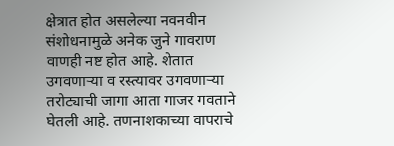क्षेत्रात होत असलेल्या नवनवीन संशोधनामुळे अनेक जुने गावराण वाणही नष्ट होत आहे. शेतात उगवणाऱ्या व रस्त्यावर उगवणाऱ्या तरोट्याची जागा आता गाजर गवताने घेतली आहे. तणनाशकाच्या वापराचे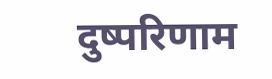दुष्परिणाम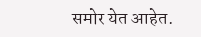समोर येत आहेत.